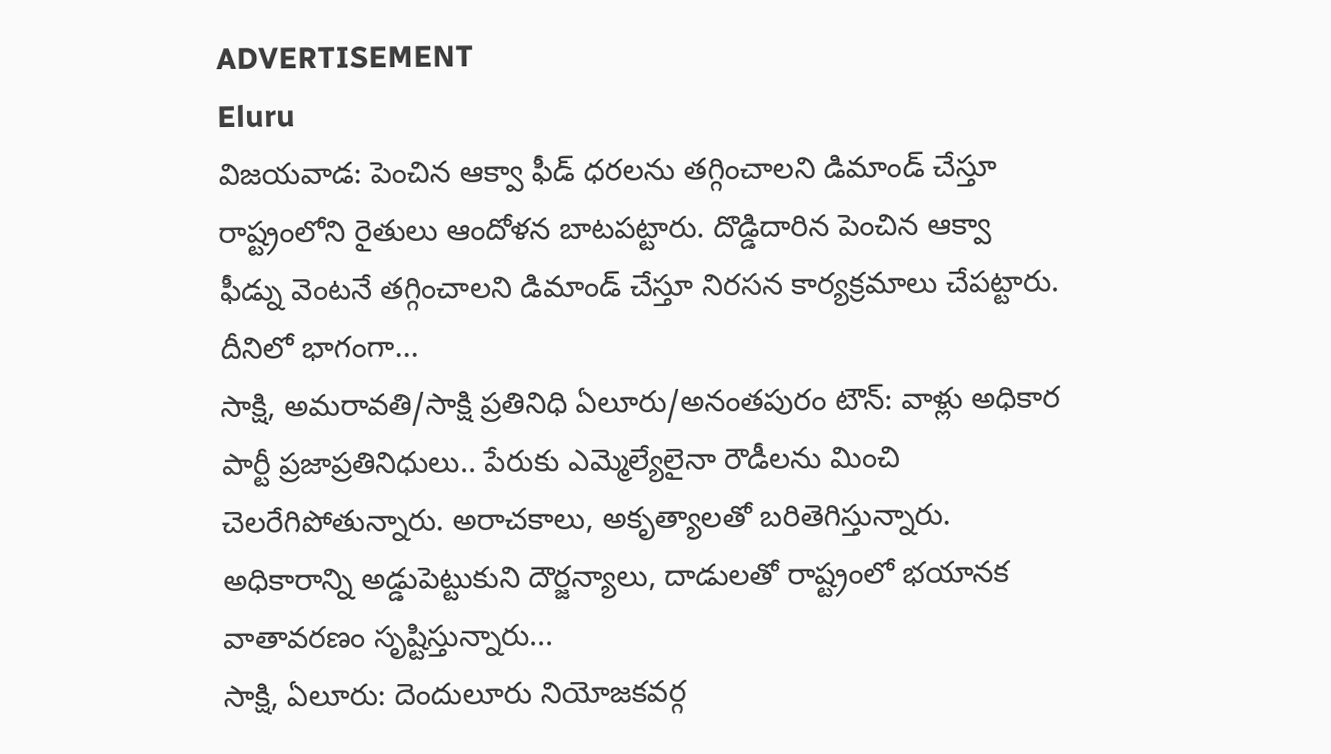ADVERTISEMENT
Eluru
విజయవాడ: పెంచిన ఆక్వా ఫీడ్ ధరలను తగ్గించాలని డిమాండ్ చేస్తూ రాష్ట్రంలోని రైతులు ఆందోళన బాటపట్టారు. దొడ్డిదారిన పెంచిన ఆక్వా ఫీడ్ను వెంటనే తగ్గించాలని డిమాండ్ చేస్తూ నిరసన కార్యక్రమాలు చేపట్టారు. దీనిలో భాగంగా...
సాక్షి, అమరావతి/సాక్షి ప్రతినిధి ఏలూరు/అనంతపురం టౌన్: వాళ్లు అధికార పార్టీ ప్రజాప్రతినిధులు.. పేరుకు ఎమ్మెల్యేలైనా రౌడీలను మించి చెలరేగిపోతున్నారు. అరాచకాలు, అకృత్యాలతో బరితెగిస్తున్నారు. అధికారాన్ని అడ్డుపెట్టుకుని దౌర్జన్యాలు, దాడులతో రాష్ట్రంలో భయానక వాతావరణం సృష్టిస్తున్నారు...
సాక్షి, ఏలూరు: దెందులూరు నియోజకవర్గ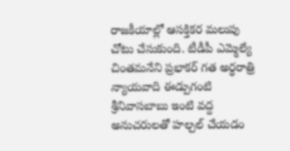రాజకీయాల్లో ఆసక్తికర మలుపు చోటు చేసుకుంది. టీడీపీ ఎమ్మెల్యే చింతమనేని ప్రభాకర్ గత అర్ధరాత్రి న్యాయవాది ఈడ్పుగంటి శ్రీనివాసబాబు ఇంటి వద్ద అనుచరులతో హల్చల్ చేయడం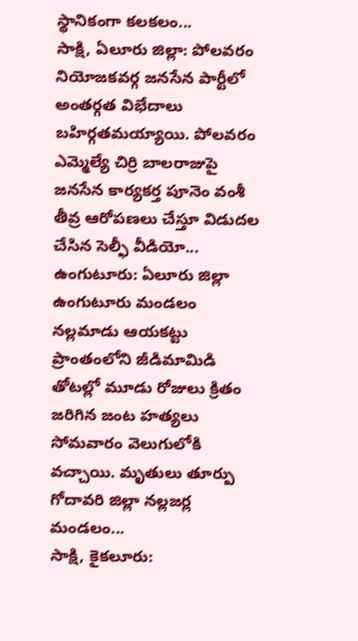స్థానికంగా కలకలం...
సాక్షి, ఏలూరు జిల్లా: పోలవరం నియోజకవర్గ జనసేన పార్టీలో అంతర్గత విభేదాలు బహిర్గతమయ్యాయి. పోలవరం ఎమ్మెల్యే చిర్రి బాలరాజుపై జనసేన కార్యకర్త పూనెం వంశీ తీవ్ర ఆరోపణలు చేస్తూ విడుదల చేసిన సెల్ఫీ వీడియో...
ఉంగుటూరు: ఏలూరు జిల్లా ఉంగుటూరు మండలం నల్లమాడు ఆయకట్టు ప్రాంతంలోని జీడిమామిడి తోటల్లో మూడు రోజులు క్రితం జరిగిన జంట హత్యలు సోమవారం వెలుగులోకి వచ్చాయి. మృతులు తూర్పు గోదావరి జిల్లా నల్లజర్ల మండలం...
సాక్షి, కైకలూరు: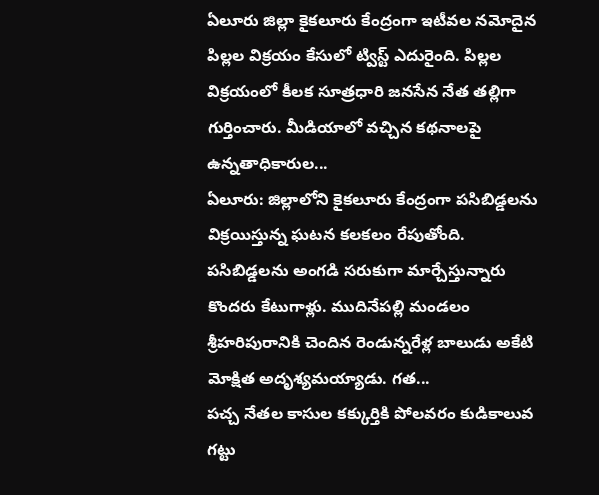ఏలూరు జిల్లా కైకలూరు కేంద్రంగా ఇటీవల నమోదైన పిల్లల విక్రయం కేసులో ట్విస్ట్ ఎదురైంది. పిల్లల విక్రయంలో కీలక సూత్రధారి జనసేన నేత తల్లిగా గుర్తించారు. మీడియాలో వచ్చిన కథనాలపై ఉన్నతాధికారుల...
ఏలూరు: జిల్లాలోని కైకలూరు కేంద్రంగా పసిబిడ్డలను విక్రయిస్తున్న ఘటన కలకలం రేపుతోంది. పసిబిడ్డలను అంగడి సరుకుగా మార్చేస్తున్నారు కొందరు కేటుగాళ్లు. ముదినేపల్లి మండలం శ్రీహరిపురానికి చెందిన రెండున్నరేళ్ల బాలుడు అకేటి మోక్షిత అదృశ్యమయ్యాడు. గత...
పచ్చ నేతల కాసుల కక్కుర్తికి పోలవరం కుడికాలువ గట్టు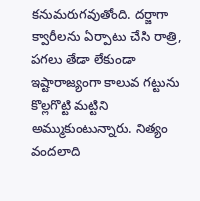కనుమరుగవుతోంది. దర్జాగా క్వారీలను ఏర్పాటు చేసి రాత్రి, పగలు తేడా లేకుండా ఇష్టారాజ్యంగా కాలువ గట్టును కొల్లగొట్టి మట్టిని అమ్ముకుంటున్నారు. నిత్యం వందలాది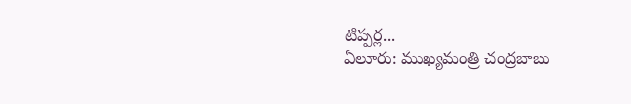టిప్పర్ల...
ఏలూరు: ముఖ్యమంత్రి చంద్రబాబు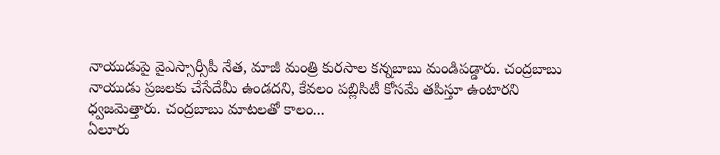నాయుడుపై వైఎస్సార్సీపీ నేత, మాజీ మంత్రి కురసాల కన్నబాబు మండిపడ్డారు. చంద్రబాబు నాయుడు ప్రజలకు చేసేదేమీ ఉండదని, కేవలం పబ్లిసిటీ కోసమే తపిస్తూ ఉంటారని ధ్వజమెత్తారు. చంద్రబాబు మాటలతో కాలం...
ఏలూరు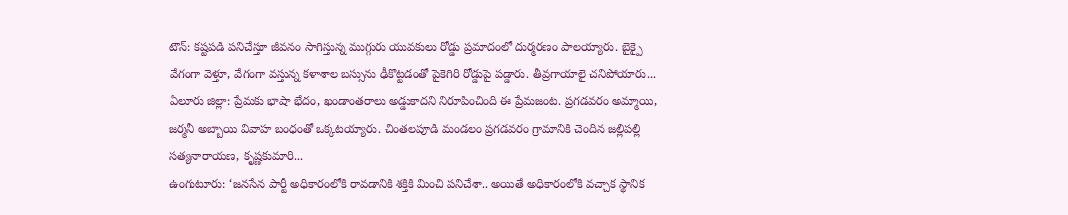టౌన్: కష్టపడి పనిచేస్తూ జీవనం సాగిస్తున్న ముగ్గురు యువకులు రోడ్డు ప్రమాదంలో దుర్మరణం పాలయ్యారు. బైక్పై వేగంగా వెళ్తూ, వేగంగా వస్తున్న కళాశాల బస్సును ఢీకొట్టడంతో పైకెగిరి రోడ్డుపై పడ్డారు. తీవ్రగాయాలై చనిపోయారు...
ఏలూరు జిల్లా: ప్రేమకు భాషా భేదం, ఖండాంతరాలు అడ్డుకాదని నిరూపించింది ఈ ప్రేమజంట. ప్రగడవరం అమ్మాయి, జర్మనీ అబ్బాయి వివాహ బంధంతో ఒక్కటయ్యారు. చింతలపూడి మండలం ప్రగడవరం గ్రామానికి చెందిన జల్లిపల్లి సత్యనారాయణ, కృష్ణకుమారి...
ఉంగుటూరు: ‘జనసేన పార్టీ అధికారంలోకి రావడానికి శక్తికి మించి పనిచేశా.. అయితే అధికారంలోకి వచ్చాక స్థానిక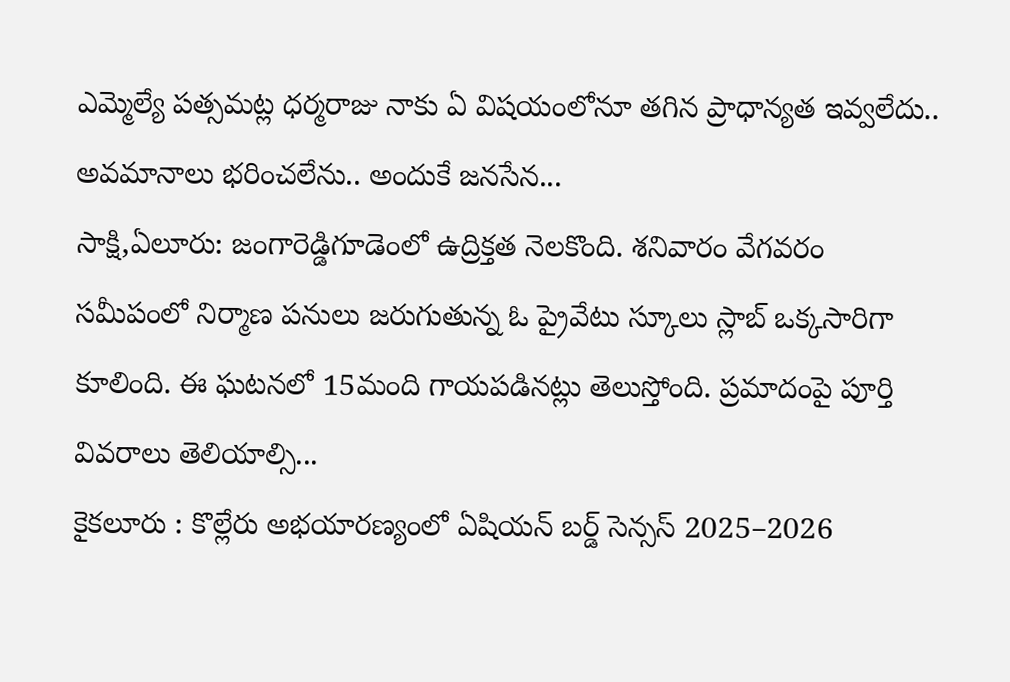ఎమ్మెల్యే పత్సమట్ల ధర్మరాజు నాకు ఏ విషయంలోనూ తగిన ప్రాధాన్యత ఇవ్వలేదు.. అవమానాలు భరించలేను.. అందుకే జనసేన...
సాక్షి,ఏలూరు: జంగారెడ్డిగూడెంలో ఉద్రిక్తత నెలకొంది. శనివారం వేగవరం సమీపంలో నిర్మాణ పనులు జరుగుతున్న ఓ ప్రైవేటు స్కూలు స్లాబ్ ఒక్కసారిగా కూలింది. ఈ ఘటనలో 15మంది గాయపడినట్లు తెలుస్తోంది. ప్రమాదంపై పూర్తి వివరాలు తెలియాల్సి...
కైకలూరు : కొల్లేరు అభయారణ్యంలో ఏషియన్ బర్డ్ సెన్సస్ 2025–2026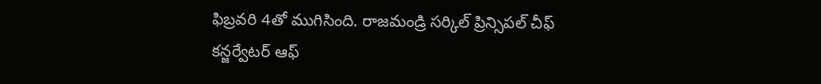ఫిబ్రవరి 4తో ముగిసింది. రాజమండ్రి సర్కిల్ ప్రిన్సిపల్ చీఫ్ కన్జర్వేటర్ ఆఫ్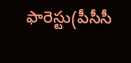ఫారెస్టు(పీసీసీ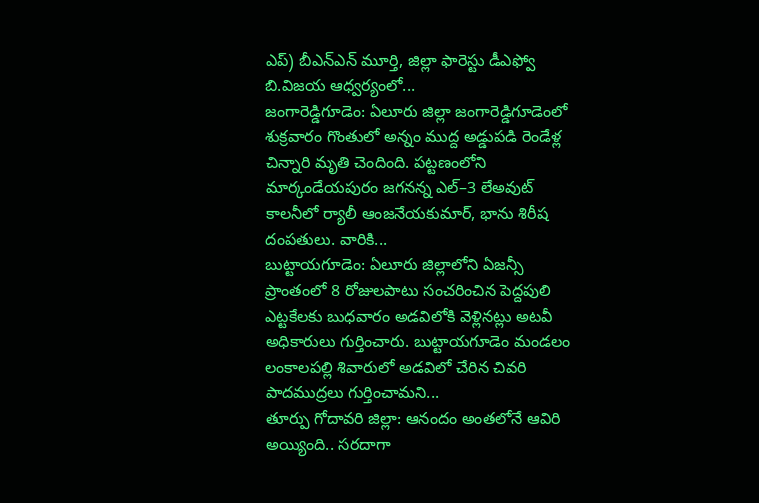ఎప్) బీఎన్ఎన్ మూర్తి, జిల్లా ఫారెస్టు డీఎఫ్వో బి.విజయ ఆధ్వర్యంలో...
జంగారెడ్డిగూడెం: ఏలూరు జిల్లా జంగారెడ్డిగూడెంలో శుక్రవారం గొంతులో అన్నం ముద్ద అడ్డుపడి రెండేళ్ల చిన్నారి మృతి చెందింది. పట్టణంలోని మార్కండేయపురం జగనన్న ఎల్–3 లేఅవుట్ కాలనీలో ర్యాలీ ఆంజనేయకుమార్, భాను శిరీష దంపతులు. వారికి...
బుట్టాయగూడెం: ఏలూరు జిల్లాలోని ఏజన్సీ ప్రాంతంలో 8 రోజులపాటు సంచరించిన పెద్దపులి ఎట్టకేలకు బుధవారం అడవిలోకి వెళ్లినట్లు అటవీ అధికారులు గుర్తించారు. బుట్టాయగూడెం మండలం లంకాలపల్లి శివారులో అడవిలో చేరిన చివరి పాదముద్రలు గుర్తించామని...
తూర్పు గోదావరి జిల్లా: ఆనందం అంతలోనే ఆవిరి అయ్యింది.. సరదాగా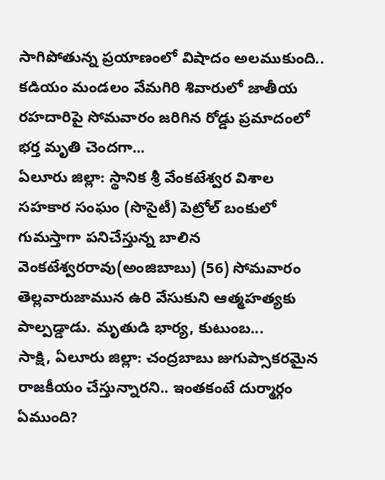సాగిపోతున్న ప్రయాణంలో విషాదం అలముకుంది.. కడియం మండలం వేమగిరి శివారులో జాతీయ రహదారిపై సోమవారం జరిగిన రోడ్డు ప్రమాదంలో భర్త మృతి చెందగా...
ఏలూరు జిల్లా: స్థానిక శ్రీ వేంకటేశ్వర విశాల సహకార సంఘం (సొసైటీ) పెట్రోల్ బంకులో గుమస్తాగా పనిచేస్తున్న బాలిన వెంకటేశ్వరరావు(అంజిబాబు) (56) సోమవారం తెల్లవారుజామున ఉరి వేసుకుని ఆత్మహత్యకు పాల్పడ్డాడు. మృతుడి భార్య, కుటుంబ...
సాక్షి, ఏలూరు జిల్లా: చంద్రబాబు జుగుప్సాకరమైన రాజకీయం చేస్తున్నారని.. ఇంతకంటే దుర్మార్గం ఏముంది?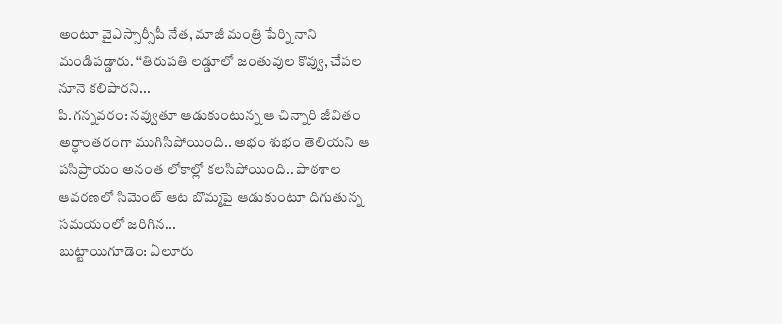అంటూ వైఎస్సార్సీపీ నేత, మాజీ మంత్రి పేర్ని నాని మండిపడ్డారు. ‘‘తిరుపతి లడ్డూలో జంతువుల కొవ్వు, చేపల నూనె కలిపారని...
పి.గన్నవరం: నవ్వుతూ ఆడుకుంటున్న ఆ చిన్నారి జీవితం అర్ధాంతరంగా ముగిసిపోయింది.. అభం శుభం తెలియని ఆ పసిప్రాయం అనంత లోకాల్లో కలసిపోయింది.. పాఠశాల ఆవరణలో సిమెంట్ ఆట బొమ్మపై ఆడుకుంటూ దిగుతున్న సమయంలో జరిగిన...
బుట్టాయిగూడెం: ఏలూరు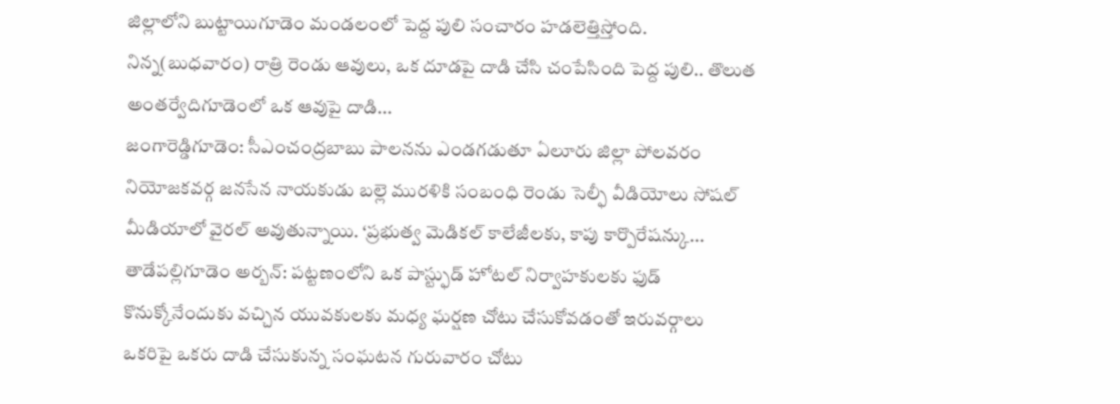జిల్లాలోని బుట్టాయిగూడెం మండలంలో పెద్ద పులి సంచారం హడలెత్తిస్తోంది. నిన్న(బుధవారం) రాత్రి రెండు ఆవులు, ఒక దూడపై దాడి చేసి చంపేసింది పెద్ద పులి.. తొలుత అంతర్వేదిగూడెంలో ఒక ఆవుపై దాడి...
జంగారెడ్డిగూడెం: సీఎంచంద్రబాబు పాలనను ఎండగడుతూ ఏలూరు జిల్లా పోలవరం నియోజకవర్గ జనసేన నాయకుడు బల్లె మురళికి సంబంధి రెండు సెల్ఫీ వీడియోలు సోషల్ మీడియాలో వైరల్ అవుతున్నాయి. ‘ప్రభుత్వ మెడికల్ కాలేజీలకు, కాపు కార్పొరేషన్కు...
తాడేపల్లిగూడెం అర్బన్: పట్టణంలోని ఒక పాస్ట్ఫుడ్ హోటల్ నిర్వాహకులకు ఫుడ్ కొనుక్కోనేందుకు వచ్చిన యువకులకు మధ్య ఘర్షణ చోటు చేసుకోవడంతో ఇరువర్గాలు ఒకరిపై ఒకరు దాడి చేసుకున్న సంఘటన గురువారం చోటు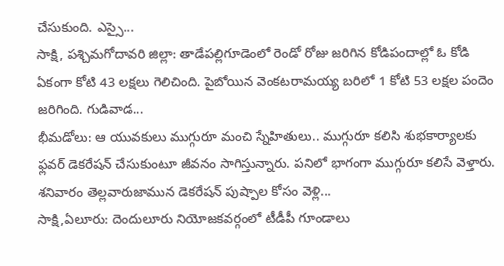చేసుకుంది. ఎస్సై...
సాక్షి, పశ్చిమగోదావరి జిల్లా: తాడేపల్లిగూడెంలో రెండో రోజు జరిగిన కోడిపందాల్లో ఓ కోడి ఏకంగా కోటి 43 లక్షలు గెలిచింది. పైబోయిన వెంకటరామయ్య బరిలో 1 కోటి 53 లక్షల పందెం జరిగింది. గుడివాడ...
భీమడోలు: ఆ యువకులు ముగ్గురూ మంచి స్నేహితులు.. ముగ్గురూ కలిసి శుభకార్యాలకు ఫ్లవర్ డెకరేషన్ చేసుకుంటూ జీవనం సాగిస్తున్నారు. పనిలో భాగంగా ముగ్గురూ కలిసే వెళ్తారు. శనివారం తెల్లవారుజామున డెకరేషన్ పుష్పాల కోసం వెళ్లి...
సాక్షి,ఏలూరు: దెందులూరు నియోజకవర్గంలో టీడీపీ గూండాలు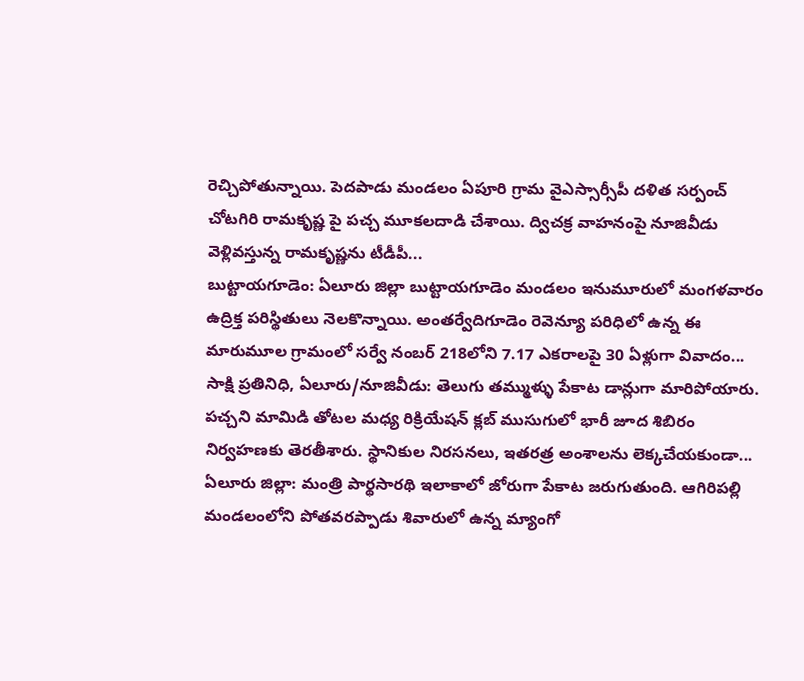రెచ్చిపోతున్నాయి. పెదపాడు మండలం ఏపూరి గ్రామ వైఎస్సార్సీపీ దళిత సర్పంచ్ చోటగిరి రామకృష్ణ పై పచ్చ మూకలదాడి చేశాయి. ద్విచక్ర వాహనంపై నూజివీడు వెళ్లివస్తున్న రామకృష్ణను టీడీపీ...
బుట్టాయగూడెం: ఏలూరు జిల్లా బుట్టాయగూడెం మండలం ఇనుమూరులో మంగళవారం ఉద్రిక్త పరిస్థితులు నెలకొన్నాయి. అంతర్వేదిగూడెం రెవెన్యూ పరిధిలో ఉన్న ఈ మారుమూల గ్రామంలో సర్వే నంబర్ 218లోని 7.17 ఎకరాలపై 30 ఏళ్లుగా వివాదం...
సాక్షి ప్రతినిధి, ఏలూరు/నూజివీడు: తెలుగు తమ్ముళ్ళు పేకాట డాన్లుగా మారిపోయారు. పచ్చని మామిడి తోటల మధ్య రిక్రియేషన్ క్లబ్ ముసుగులో భారీ జూద శిబిరం నిర్వహణకు తెరతీశారు. స్థానికుల నిరసనలు, ఇతరత్ర అంశాలను లెక్కచేయకుండా...
ఏలూరు జిల్లా: మంత్రి పార్థసారథి ఇలాకాలో జోరుగా పేకాట జరుగుతుంది. ఆగిరిపల్లి మండలంలోని పోతవరప్పాడు శివారులో ఉన్న మ్యాంగో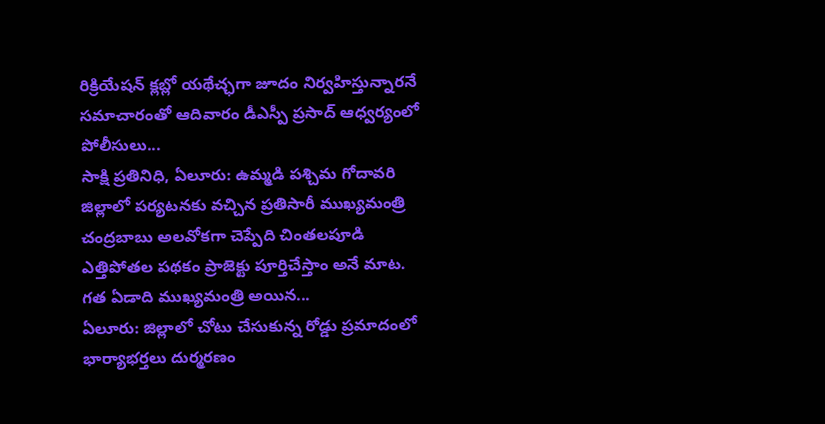రిక్రియేషన్ క్లబ్లో యథేచ్ఛగా జూదం నిర్వహిస్తున్నారనే సమాచారంతో ఆదివారం డీఎస్పీ ప్రసాద్ ఆధ్వర్యంలో పోలీసులు...
సాక్షి ప్రతినిధి, ఏలూరు: ఉమ్మడి పశ్చిమ గోదావరి జిల్లాలో పర్యటనకు వచ్చిన ప్రతిసారీ ముఖ్యమంత్రి చంద్రబాబు అలవోకగా చెప్పేది చింతలపూడి ఎత్తిపోతల పథకం ప్రాజెక్టు పూర్తిచేస్తాం అనే మాట. గత ఏడాది ముఖ్యమంత్రి అయిన...
ఏలూరు: జిల్లాలో చోటు చేసుకున్న రోడ్డు ప్రమాదంలో భార్యాభర్తలు దుర్మరణం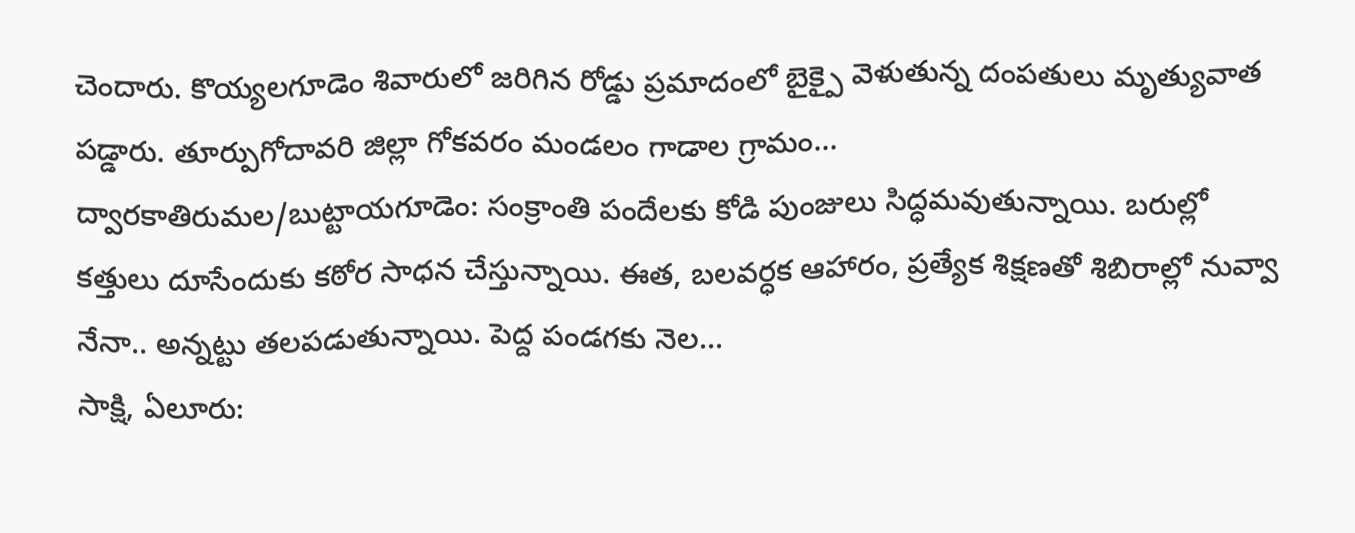చెందారు. కొయ్యలగూడెం శివారులో జరిగిన రోడ్డు ప్రమాదంలో బైక్పై వెళుతున్న దంపతులు మృత్యువాత పడ్డారు. తూర్పుగోదావరి జిల్లా గోకవరం మండలం గాడాల గ్రామం...
ద్వారకాతిరుమల/బుట్టాయగూడెం: సంక్రాంతి పందేలకు కోడి పుంజులు సిద్ధమవుతున్నాయి. బరుల్లో కత్తులు దూసేందుకు కఠోర సాధన చేస్తున్నాయి. ఈత, బలవర్ధక ఆహారం, ప్రత్యేక శిక్షణతో శిబిరాల్లో నువ్వా నేనా.. అన్నట్టు తలపడుతున్నాయి. పెద్ద పండగకు నెల...
సాక్షి, ఏలూరు: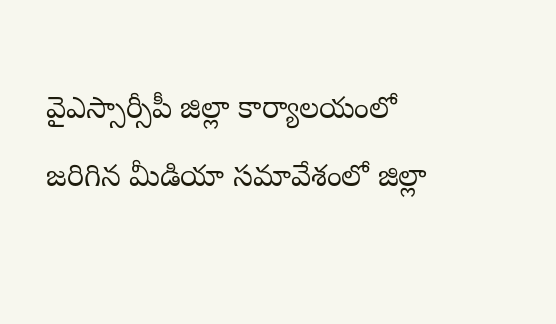వైఎస్సార్సీపీ జిల్లా కార్యాలయంలో జరిగిన మీడియా సమావేశంలో జిల్లా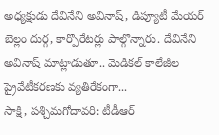అధ్యక్షుడు దేవినేని అవినాష్, డిప్యూటీ మేయర్ బెల్లం దుర్గ, కార్పొరేటర్లు పాల్గొన్నారు. దేవినేని అవినాష్ మాట్లాడుతూ.. మెడికల్ కాలేజీల ప్రైవేటీకరణకు వ్యతిరేకంగా...
సాక్షి, పశ్చిమగోదావరి: టీడీఆర్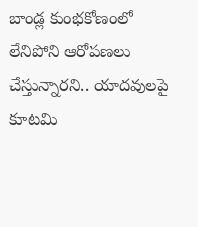బాండ్ల కుంభకోణంలో లేనిపోని ఆరోపణలు చేస్తున్నారని.. యాదవులపై కూటమి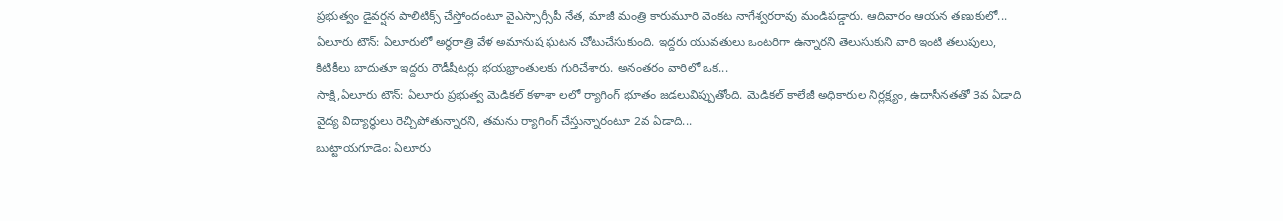ప్రభుత్వం డైవర్షన పాలిటిక్స్ చేస్తోందంటూ వైఎస్సార్సీపీ నేత, మాజీ మంత్రి కారుమూరి వెంకట నాగేశ్వరరావు మండిపడ్డారు. ఆదివారం ఆయన తణుకులో...
ఏలూరు టౌన్: ఏలూరులో అర్ధరాత్రి వేళ అమానుష ఘటన చోటుచేసుకుంది. ఇద్దరు యువతులు ఒంటరిగా ఉన్నారని తెలుసుకుని వారి ఇంటి తలుపులు, కిటికీలు బాదుతూ ఇద్దరు రౌడీషీటర్లు భయభ్రాంతులకు గురిచేశారు. అనంతరం వారిలో ఒక...
సాక్షి,ఏలూరు టౌన్: ఏలూరు ప్రభుత్వ మెడికల్ కళాశా లలో ర్యాగింగ్ భూతం జడలువిప్పుతోంది. మెడికల్ కాలేజీ అధికారుల నిర్లక్ష్యం, ఉదాసీనతతో 3వ ఏడాది వైద్య విద్యార్థులు రెచ్చిపోతున్నారని, తమను ర్యాగింగ్ చేస్తున్నారంటూ 2వ ఏడాది...
బుట్టాయగూడెం: ఏలూరు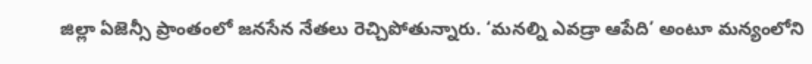జిల్లా ఏజెన్సీ ప్రాంతంలో జనసేన నేతలు రెచ్చిపోతున్నారు. ‘మనల్ని ఎవడ్రా ఆపేది’ అంటూ మన్యంలోని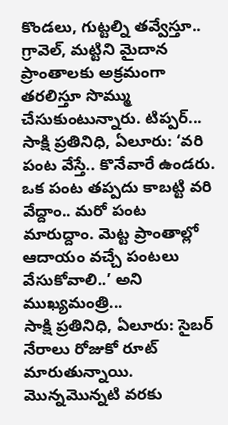కొండలు, గుట్టల్ని తవ్వేస్తూ.. గ్రావెల్, మట్టిని మైదాన ప్రాంతాలకు అక్రమంగా తరలిస్తూ సొమ్ము చేసుకుంటున్నారు. టిప్పర్...
సాక్షి ప్రతినిధి, ఏలూరు: ‘వరి పంట వేస్తే.. కొనేవారే ఉండరు. ఒక పంట తప్పదు కాబట్టి వరి వేద్దాం.. మరో పంట మారుద్దాం. మెట్ట ప్రాంతాల్లో ఆదాయం వచ్చే పంటలు వేసుకోవాలి..’ అని ముఖ్యమంత్రి...
సాక్షి ప్రతినిధి, ఏలూరు: సైబర్ నేరాలు రోజుకో రూట్ మారుతున్నాయి. మొన్నమొన్నటి వరకు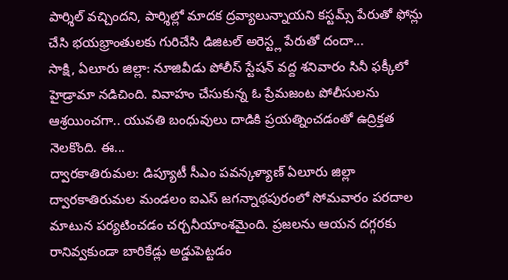పార్శిల్ వచ్చిందని, పార్శిల్లో మాదక ద్రవ్యాలున్నాయని కస్టమ్స్ పేరుతో ఫోన్లు చేసి భయభ్రాంతులకు గురిచేసి డిజిటల్ అరెస్ట్ల పేరుతో దందా...
సాక్షి, ఏలూరు జిల్లా: నూజివీడు పోలీస్ స్టేషన్ వద్ద శనివారం సినీ ఫక్కీలో హైడ్రామా నడిచింది. వివాహం చేసుకున్న ఓ ప్రేమజంట పోలీసులను ఆశ్రయించగా.. యువతి బంధువులు దాడికి ప్రయత్నించడంతో ఉద్రిక్తత నెలకొంది. ఈ...
ద్వారకాతిరుమల: డిప్యూటీ సీఎం పవన్కళ్యాణ్ ఏలూరు జిల్లా ద్వారకాతిరుమల మండలం ఐఎస్ జగన్నాథపురంలో సోమవారం పరదాల మాటున పర్యటించడం చర్చనీయాంశమైంది. ప్రజలను ఆయన దగ్గరకు రానివ్వకుండా బారికేడ్లు అడ్డుపెట్టడం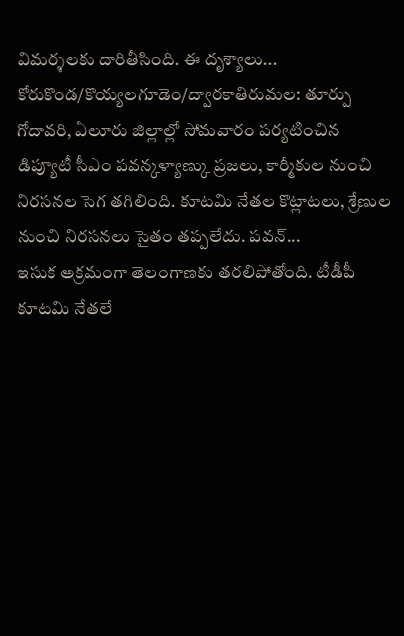విమర్శలకు దారితీసింది. ఈ దృశ్యాలు...
కోరుకొండ/కొయ్యలగూడెం/ద్వారకాతిరుమల: తూర్పు గోదావరి, ఏలూరు జిల్లాల్లో సోమవారం పర్యటించిన డిప్యూటీ సీఎం పవన్కళ్యాణ్కు ప్రజలు, కార్మీకుల నుంచి నిరసనల సెగ తగిలింది. కూటమి నేతల కొట్లాటలు, శ్రేణుల నుంచి నిరసనలు సైతం తప్పలేదు. పవన్...
ఇసుక అక్రమంగా తెలంగాణకు తరలిపోతోంది. టీడీపీ కూటమి నేతలే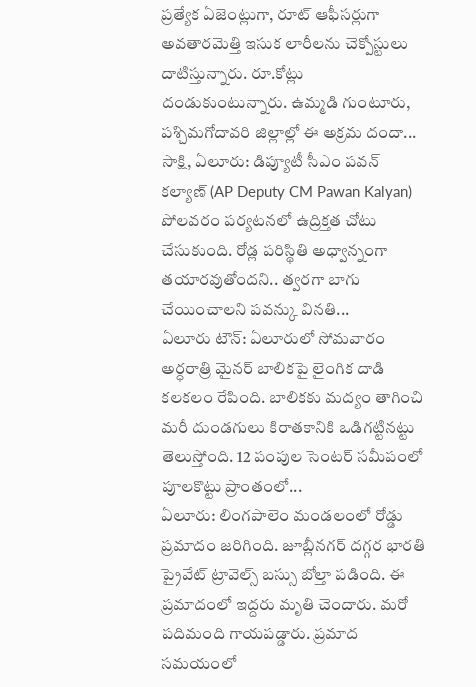ప్రత్యేక ఏజెంట్లుగా, రూట్ ఆఫీసర్లుగా అవతారమెత్తి ఇసుక లారీలను చెక్పోస్టులు దాటిస్తున్నారు. రూ.కోట్లు దండుకుంటున్నారు. ఉమ్మడి గుంటూరు, పశ్చిమగోదావరి జిల్లాల్లో ఈ అక్రమ దందా...
సాక్షి, ఏలూరు: డిప్యూటీ సీఎం పవన్ కల్యాణ్ (AP Deputy CM Pawan Kalyan) పోలవరం పర్యటనలో ఉద్రిక్తత చోటు చేసుకుంది. రోడ్ల పరిస్థితి అధ్వాన్నంగా తయారవుతోందని.. త్వరగా బాగు చేయించాలని పవన్కు వినతి...
ఏలూరు టౌన్: ఏలూరులో సోమవారం అర్ధరాత్రి మైనర్ బాలికపై లైంగిక దాడి కలకలం రేపింది. బాలికకు మద్యం తాగించి మరీ దుండగులు కిరాతకానికి ఒడిగట్టినట్టు తెలుస్తోంది. 12 పంపుల సెంటర్ సమీపంలో పూలకొట్టు ప్రాంతంలో...
ఏలూరు: లింగపాలెం మండలంలో రోడ్డు ప్రమాదం జరిగింది. జూబ్లీనగర్ దగ్గర భారతి ప్రైవేట్ ట్రావెల్స్ బస్సు బోల్తా పడింది. ఈ ప్రమాదంలో ఇద్దరు మృతి చెందారు. మరో పదిమంది గాయపడ్డారు. ప్రమాద సమయంలో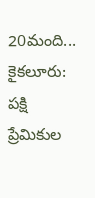20మంది...
కైకలూరు: పక్షి ప్రేమికుల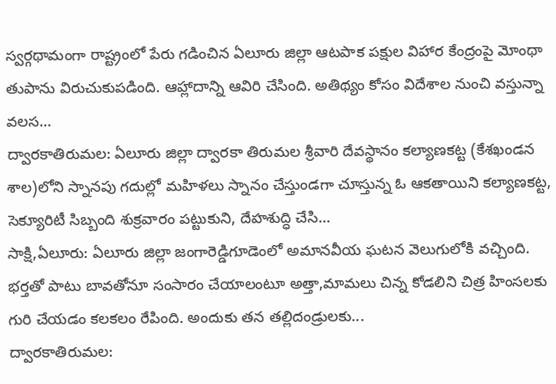స్వర్గథామంగా రాష్ట్రంలో పేరు గడించిన ఏలూరు జిల్లా ఆటపాక పక్షుల విహార కేంద్రంపై మోంథా తుపాను విరుచుకుపడింది. ఆహ్లాదాన్ని ఆవిరి చేసింది. అతిథ్యం కోసం విదేశాల నుంచి వస్తున్నా వలస...
ద్వారకాతిరుమల: ఏలూరు జిల్లా ద్వారకా తిరుమల శ్రీవారి దేవస్థానం కల్యాణకట్ట (కేశఖండన శాల)లోని స్నానపు గదుల్లో మహిళలు స్నానం చేస్తుండగా చూస్తున్న ఓ ఆకతాయిని కల్యాణకట్ట, సెక్యూరిటీ సిబ్బంది శుక్రవారం పట్టుకుని, దేహశుద్ధి చేసి...
సాక్షి,ఏలూరు: ఏలూరు జిల్లా జంగారెడ్డిగూడెంలో అమానవీయ ఘటన వెలుగులోకి వచ్చింది. భర్తతో పాటు బావతోనూ సంసారం చేయాలంటూ అత్తా,మామలు చిన్న కోడలిని చిత్ర హింసలకు గురి చేయడం కలకలం రేపింది. అందుకు తన తల్లిదండ్రులకు...
ద్వారకాతిరుమల: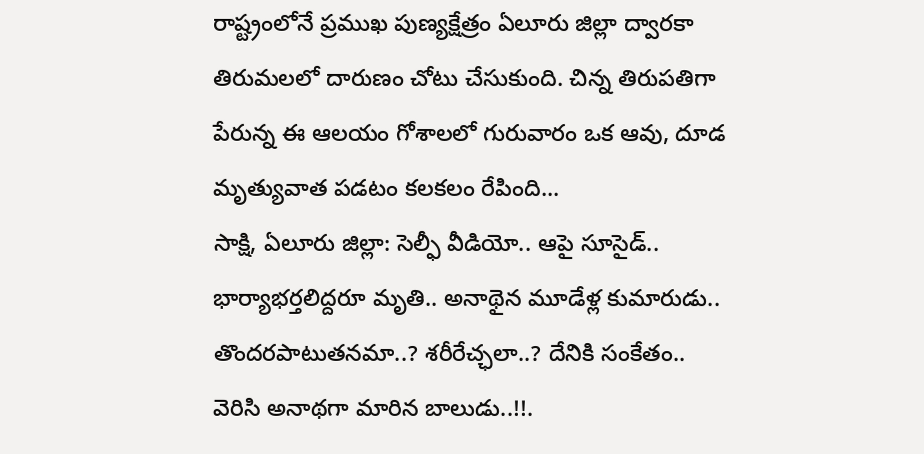రాష్ట్రంలోనే ప్రముఖ పుణ్యక్షేత్రం ఏలూరు జిల్లా ద్వారకా తిరుమలలో దారుణం చోటు చేసుకుంది. చిన్న తిరుపతిగా పేరున్న ఈ ఆలయం గోశాలలో గురువారం ఒక ఆవు, దూడ మృత్యువాత పడటం కలకలం రేపింది...
సాక్షి, ఏలూరు జిల్లా: సెల్ఫీ వీడియో.. ఆపై సూసైడ్.. భార్యాభర్తలిద్దరూ మృతి.. అనాథైన మూడేళ్ల కుమారుడు.. తొందరపాటుతనమా..? శరీరేచ్ఛలా..? దేనికి సంకేతం.. వెరిసి అనాథగా మారిన బాలుడు..!!.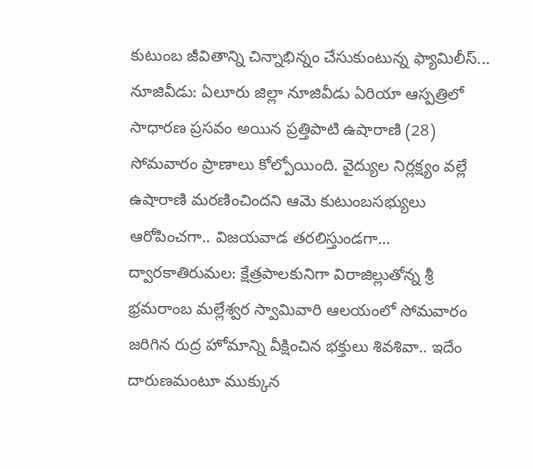కుటుంబ జీవితాన్ని చిన్నాభిన్నం చేసుకుంటున్న ఫ్యామిలీస్...
నూజివీడు: ఏలూరు జిల్లా నూజివీడు ఏరియా ఆస్పత్రిలో సాధారణ ప్రసవం అయిన ప్రత్తిపాటి ఉషారాణి (28) సోమవారం ప్రాణాలు కోల్పోయింది. వైద్యుల నిర్లక్ష్యం వల్లే ఉషారాణి మరణించిందని ఆమె కుటుంబసభ్యులు ఆరోపించగా.. విజయవాడ తరలిస్తుండగా...
ద్వారకాతిరుమల: క్షేత్రపాలకునిగా విరాజిల్లుతోన్న శ్రీ భ్రమరాంబ మల్లేశ్వర స్వామివారి ఆలయంలో సోమవారం జరిగిన రుద్ర హోమాన్ని వీక్షించిన భక్తులు శివశివా.. ఇదేం దారుణమంటూ ముక్కున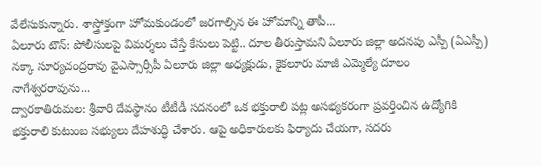వేలేసుకున్నారు. శాస్త్రోక్తంగా హోమకుండంలో జరగాల్సిన ఈ హోమాన్ని తాపీ...
ఏలూరు టౌన్: పోలీసులపై విమర్శలు చేస్తే కేసులు పెట్టి.. దూల తీరుస్తామని ఏలూరు జిల్లా అదనపు ఎస్పీ (ఏఎస్పీ) నక్కా సూర్యచంద్రరావు వైఎస్సార్సీపీ ఏలూరు జిల్లా అధ్యక్షుడు, కైకలూరు మాజీ ఎమ్మెల్యే దూలం నాగేశ్వరరావును...
ద్వారకాతిరుమల: శ్రీవారి దేవస్థానం టీటీడీ సదనంలో ఒక భక్తురాలి పట్ల అసభ్యకరంగా ప్రవర్తించిన ఉద్యోగికి భక్తురాలి కుటుంబ సభ్యులు దేహశుద్ధి చేశారు. ఆపై అధికారులకు ఫిర్యాదు చేయగా, సదరు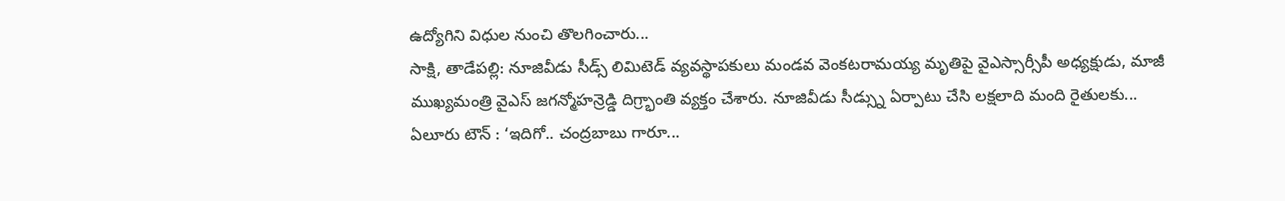ఉద్యోగిని విధుల నుంచి తొలగించారు...
సాక్షి, తాడేపల్లి: నూజివీడు సీడ్స్ లిమిటెడ్ వ్యవస్థాపకులు మండవ వెంకటరామయ్య మృతిపై వైఎస్సార్సీపీ అధ్యక్షుడు, మాజీ ముఖ్యమంత్రి వైఎస్ జగన్మోహన్రెడ్డి దిగ్ర్భాంతి వ్యక్తం చేశారు. నూజివీడు సీడ్స్ను ఏర్పాటు చేసి లక్షలాది మంది రైతులకు...
ఏలూరు టౌన్ : ‘ఇదిగో.. చంద్రబాబు గారూ...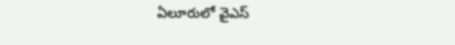ఏలూరులో వైఎస్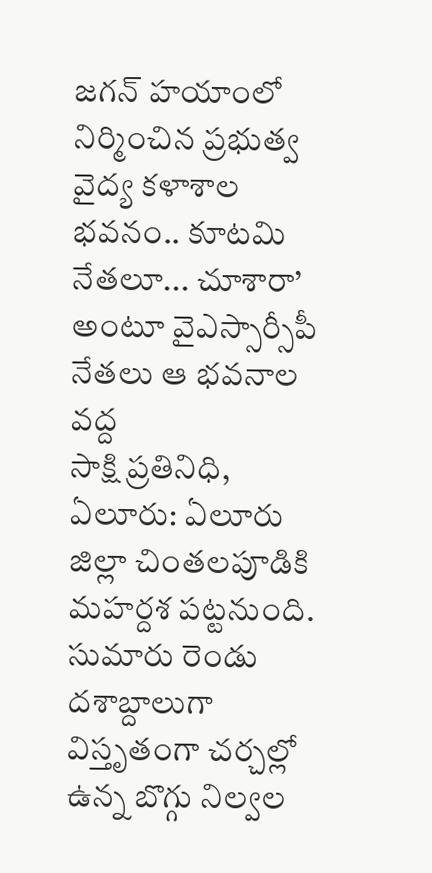జగన్ హయాంలో నిర్మించిన ప్రభుత్వ వైద్య కళాశాల భవనం.. కూటమి నేతలూ... చూశారా’ అంటూ వైఎస్సార్సీపీ నేతలు ఆ భవనాల వద్ద
సాక్షి ప్రతినిధి, ఏలూరు: ఏలూరు జిల్లా చింతలపూడికి మహర్దశ పట్టనుంది. సుమారు రెండు దశాబ్దాలుగా విస్తృతంగా చర్చల్లో ఉన్న బొగ్గు నిల్వల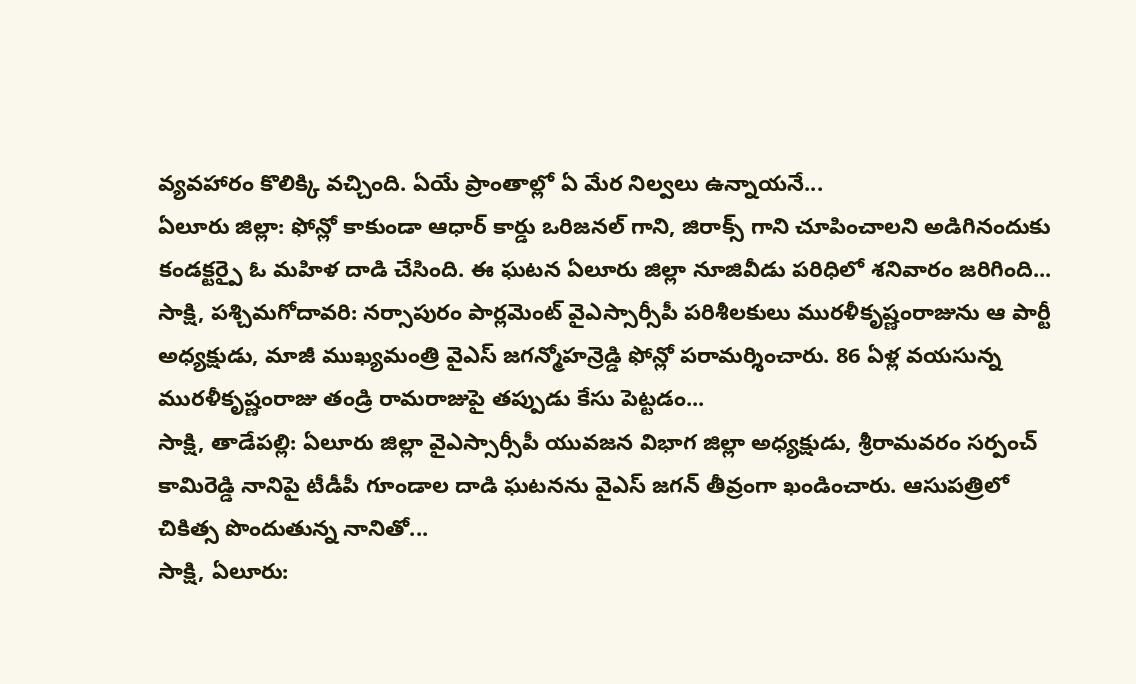వ్యవహారం కొలిక్కి వచ్చింది. ఏయే ప్రాంతాల్లో ఏ మేర నిల్వలు ఉన్నాయనే...
ఏలూరు జిల్లా: ఫోన్లో కాకుండా ఆధార్ కార్డు ఒరిజనల్ గాని, జిరాక్స్ గాని చూపించాలని అడిగినందుకు కండక్టర్పై ఓ మహిళ దాడి చేసింది. ఈ ఘటన ఏలూరు జిల్లా నూజివీడు పరిధిలో శనివారం జరిగింది...
సాక్షి, పశ్చిమగోదావరి: నర్సాపురం పార్లమెంట్ వైఎస్సార్సీపీ పరిశీలకులు మురళీకృష్ణంరాజును ఆ పార్టీ అధ్యక్షుడు, మాజీ ముఖ్యమంత్రి వైఎస్ జగన్మోహన్రెడ్డి ఫోన్లో పరామర్శించారు. 86 ఏళ్ల వయసున్న మురళీకృష్ణంరాజు తండ్రి రామరాజుపై తప్పుడు కేసు పెట్టడం...
సాక్షి, తాడేపల్లి: ఏలూరు జిల్లా వైఎస్సార్సీపీ యువజన విభాగ జిల్లా అధ్యక్షుడు, శ్రీరామవరం సర్పంచ్ కామిరెడ్డి నానిపై టీడీపీ గూండాల దాడి ఘటనను వైఎస్ జగన్ తీవ్రంగా ఖండించారు. ఆసుపత్రిలో చికిత్స పొందుతున్న నానితో...
సాక్షి, ఏలూరు: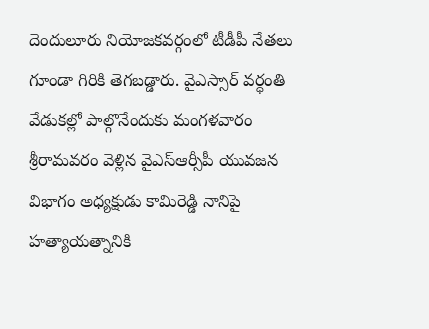దెందులూరు నియోజకవర్గంలో టీడీపీ నేతలు గూండా గిరికి తెగబడ్డారు. వైఎస్సార్ వర్ధంతి వేడుకల్లో పాల్గొనేందుకు మంగళవారం శ్రీరామవరం వెళ్లిన వైఎస్ఆర్సీపీ యువజన విభాగం అధ్యక్షుడు కామిరెడ్డి నానిపై హత్యాయత్నానికి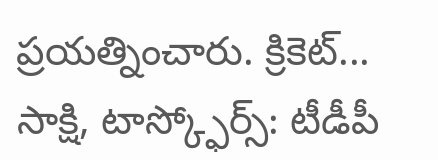ప్రయత్నించారు. క్రికెట్...
సాక్షి, టాస్క్ఫోర్స్: టీడీపీ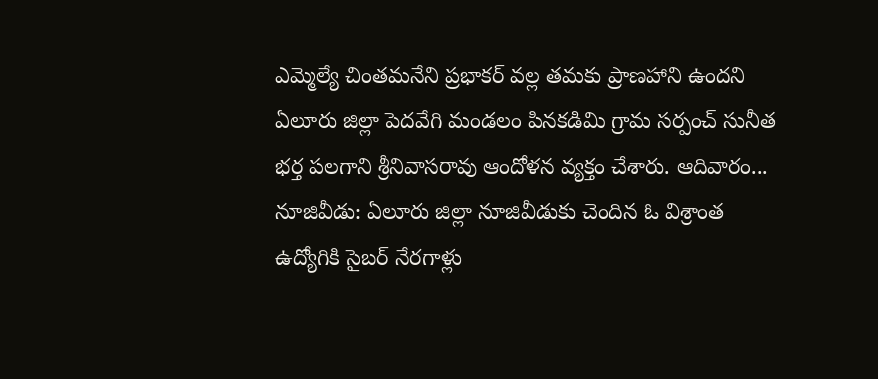ఎమ్మెల్యే చింతమనేని ప్రభాకర్ వల్ల తమకు ప్రాణహాని ఉందని ఏలూరు జిల్లా పెదవేగి మండలం పినకడిమి గ్రామ సర్పంచ్ సునీత భర్త పలగాని శ్రీనివాసరావు ఆందోళన వ్యక్తం చేశారు. ఆదివారం...
నూజివీడు: ఏలూరు జిల్లా నూజివీడుకు చెందిన ఓ విశ్రాంత ఉద్యోగికి సైబర్ నేరగాళ్లు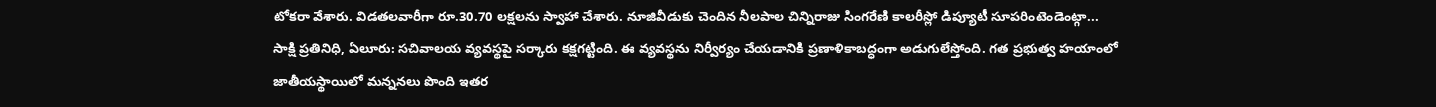టోకరా వేశారు. విడతలవారీగా రూ.30.70 లక్షలను స్వాహా చేశారు. నూజివీడుకు చెందిన నీలపాల చిన్నిరాజు సింగరేణి కాలరీస్లో డిప్యూటీ సూపరింటెండెంట్గా...
సాక్షి ప్రతినిధి, ఏలూరు: సచివాలయ వ్యవస్థపై సర్కారు కక్షగట్టింది. ఈ వ్యవస్థను నిర్వీర్యం చేయడానికి ప్రణాళికాబద్ధంగా అడుగులేస్తోంది. గత ప్రభుత్వ హయాంలో జాతీయస్థాయిలో మన్ననలు పొంది ఇతర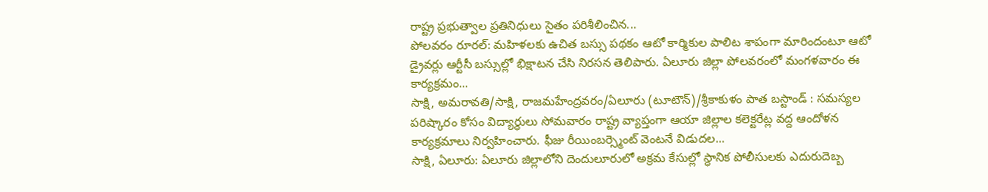రాష్ట్ర ప్రభుత్వాల ప్రతినిధులు సైతం పరిశీలించిన...
పోలవరం రూరల్: మహిళలకు ఉచిత బస్సు పథకం ఆటో కార్మికుల పాలిట శాపంగా మారిందంటూ ఆటో డ్రైవర్లు ఆర్టీసీ బస్సుల్లో భిక్షాటన చేసి నిరసన తెలిపారు. ఏలూరు జిల్లా పోలవరంలో మంగళవారం ఈ కార్యక్రమం...
సాక్షి, అమరావతి/సాక్షి, రాజమహేంద్రవరం/ఏలూరు (టూటౌన్)/శ్రీకాకుళం పాత బస్టాండ్ : సమస్యల పరిష్కారం కోసం విద్యార్థులు సోమవారం రాష్ట్ర వ్యాప్తంగా ఆయా జిల్లాల కలెక్టరేట్ల వద్ద ఆందోళన కార్యక్రమాలు నిర్వహించారు. ఫీజు రీయింబర్స్మెంట్ వెంటనే విడుదల...
సాక్షి, ఏలూరు: ఏలూరు జిల్లాలోని దెందులూరులో అక్రమ కేసుల్లో స్థానిక పోలీసులకు ఎదురుదెబ్బ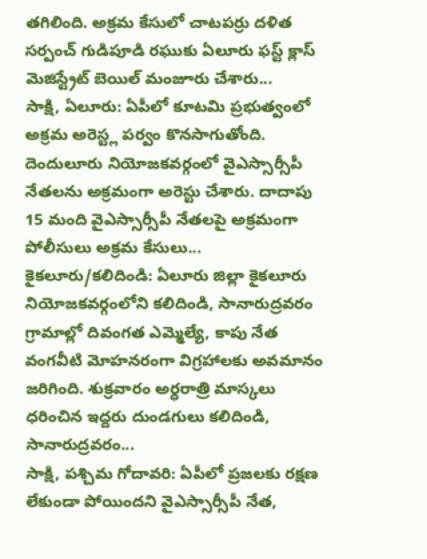తగిలింది. అక్రమ కేసులో చాటపర్రు దళిత సర్పంచ్ గుడిపూడి రఘుకు ఏలూరు ఫస్ట్ క్లాస్ మెజిస్ట్రేట్ బెయిల్ మంజూరు చేశారు...
సాక్షి, ఏలూరు: ఏపీలో కూటమి ప్రభుత్వంలో అక్రమ అరెస్ట్ల పర్వం కొనసాగుతోంది. దెందులూరు నియోజకవర్గంలో వైఎస్సార్సీపీ నేతలను అక్రమంగా అరెస్టు చేశారు. దాదాపు 15 మంది వైఎస్సార్సీపీ నేతలపై అక్రమంగా పోలీసులు అక్రమ కేసులు...
కైకలూరు/కలిదిండి: ఏలూరు జిల్లా కైకలూరు నియోజకవర్గంలోని కలిదిండి, సానారుద్రవరం గ్రామాల్లో దివంగత ఎమ్మెల్యే, కాపు నేత వంగవీటి మోహనరంగా విగ్రహాలకు అవమానం జరిగింది. శుక్రవారం అర్ధరాత్రి మాస్కలు ధరించిన ఇద్దరు దుండగులు కలిదిండి, సానారుద్రవరం...
సాక్షి, పశ్చిమ గోదావరి: ఏపీలో ప్రజలకు రక్షణ లేకుండా పోయిందని వైఎస్సార్సీపీ నేత,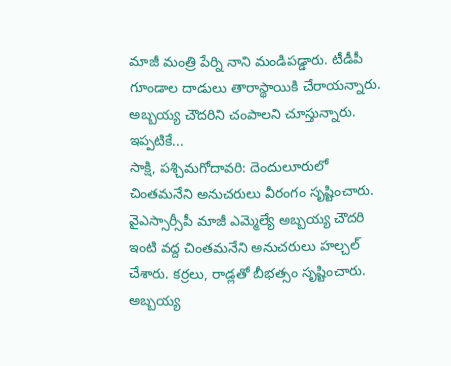మాజీ మంత్రి పేర్ని నాని మండిపడ్డారు. టీడీపీ గూండాల దాడులు తారాస్థాయికి చేరాయన్నారు. అబ్బయ్య చౌదరిని చంపాలని చూస్తున్నారు. ఇప్పటికే...
సాక్షి, పశ్చిమగోదావరి: దెందులూరులో చింతమనేని అనుచరులు వీరంగం సృష్టించారు. వైఎస్సార్సీపీ మాజీ ఎమ్మెల్యే అబ్బయ్య చౌదరి ఇంటి వద్ద చింతమనేని అనుచరులు హల్చల్ చేశారు. కర్రలు, రాడ్లతో బీభత్సం సృష్టించారు. అబ్బయ్య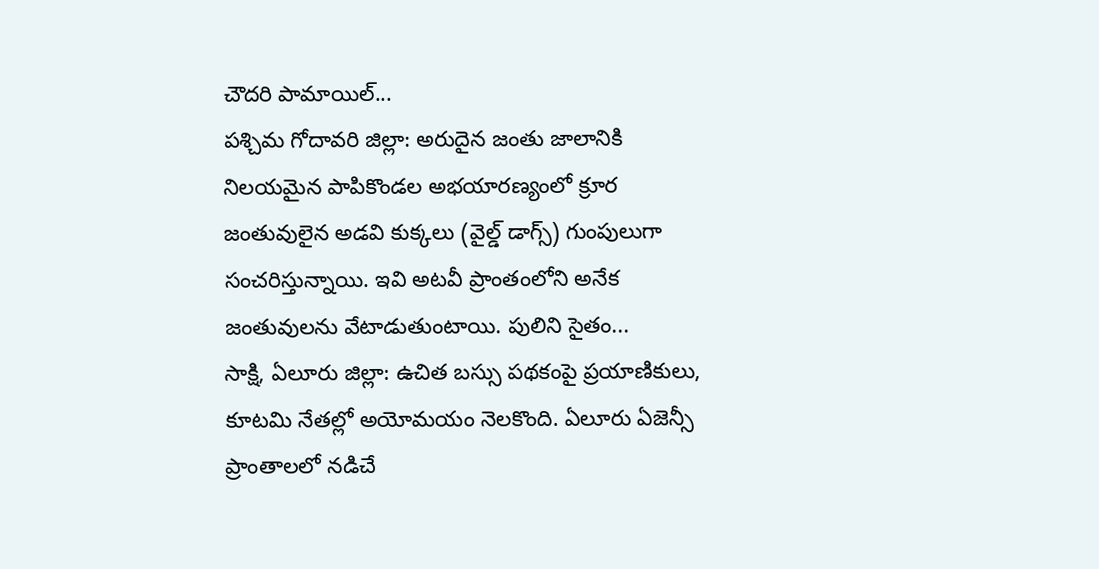చౌదరి పామాయిల్...
పశ్చిమ గోదావరి జిల్లా: అరుదైన జంతు జాలానికి నిలయమైన పాపికొండల అభయారణ్యంలో క్రూర జంతువులైన అడవి కుక్కలు (వైల్డ్ డాగ్స్) గుంపులుగా సంచరిస్తున్నాయి. ఇవి అటవీ ప్రాంతంలోని అనేక జంతువులను వేటాడుతుంటాయి. పులిని సైతం...
సాక్షి, ఏలూరు జిల్లా: ఉచిత బస్సు పథకంపై ప్రయాణికులు, కూటమి నేతల్లో అయోమయం నెలకొంది. ఏలూరు ఏజెన్సీ ప్రాంతాలలో నడిచే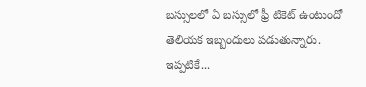బస్సులలో ఏ బస్సులో ఫ్రీ టికెట్ ఉంటుందో తెలియక ఇబ్బందులు పడుతున్నారు. ఇప్పటికే...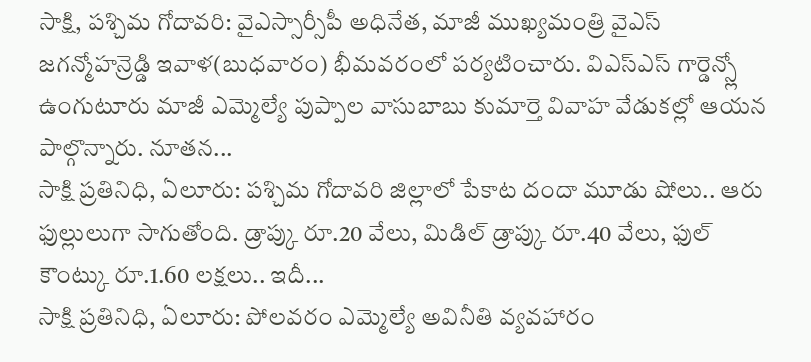సాక్షి, పశ్చిమ గోదావరి: వైఎస్సార్సీపీ అధినేత, మాజీ ముఖ్యమంత్రి వైఎస్ జగన్మోహన్రెడ్డి ఇవాళ(బుధవారం) భీమవరంలో పర్యటించారు. విఎస్ఎస్ గార్డెన్స్లో ఉంగుటూరు మాజీ ఎమ్మెల్యే పుప్పాల వాసుబాబు కుమార్తె వివాహ వేడుకల్లో ఆయన పాల్గొన్నారు. నూతన...
సాక్షి ప్రతినిధి, ఏలూరు: పశ్చిమ గోదావరి జిల్లాలో పేకాట దందా మూడు షోలు.. ఆరు ఫుల్లులుగా సాగుతోంది. డ్రాప్కు రూ.20 వేలు, మిడిల్ డ్రాప్కు రూ.40 వేలు, ఫుల్ కౌంట్కు రూ.1.60 లక్షలు.. ఇదీ...
సాక్షి ప్రతినిధి, ఏలూరు: పోలవరం ఎమ్మెల్యే అవినీతి వ్యవహారం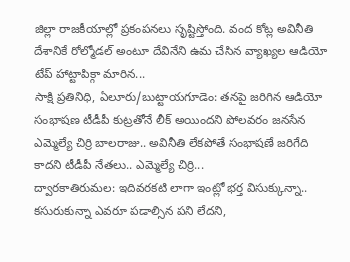జిల్లా రాజకీయాల్లో ప్రకంపనలు సృష్టిస్తోంది. వంద కోట్ల అవినీతి దేశానికే రోల్మోడల్ అంటూ దేవినేని ఉమ చేసిన వ్యాఖ్యల ఆడియో టేప్ హాట్టాపిక్గా మారిన...
సాక్షి ప్రతినిధి, ఏలూరు/బుట్టాయగూడెం: తనపై జరిగిన ఆడియో సంభాషణ టీడీపీ కుట్రతోనే లీక్ అయిందని పోలవరం జనసేన ఎమ్మెల్యే చిర్రి బాలరాజు.. అవినీతి లేకపోతే సంభాషణే జరిగేది కాదని టీడీపీ నేతలు.. ఎమ్మెల్యే చిర్రి...
ద్వారకాతిరుమల: ఇదివరకటి లాగా ఇంట్లో భర్త విసుక్కున్నా.. కసురుకున్నా ఎవరూ పడాల్సిన పని లేదని,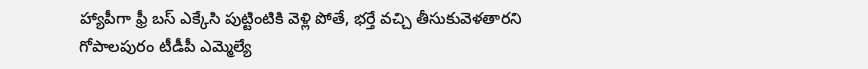హ్యాపీగా ఫ్రీ బస్ ఎక్కేసి పుట్టింటికి వెళ్లి పోతే, భర్తే వచ్చి తీసుకువెళతారని గోపాలపురం టీడీపీ ఎమ్మెల్యే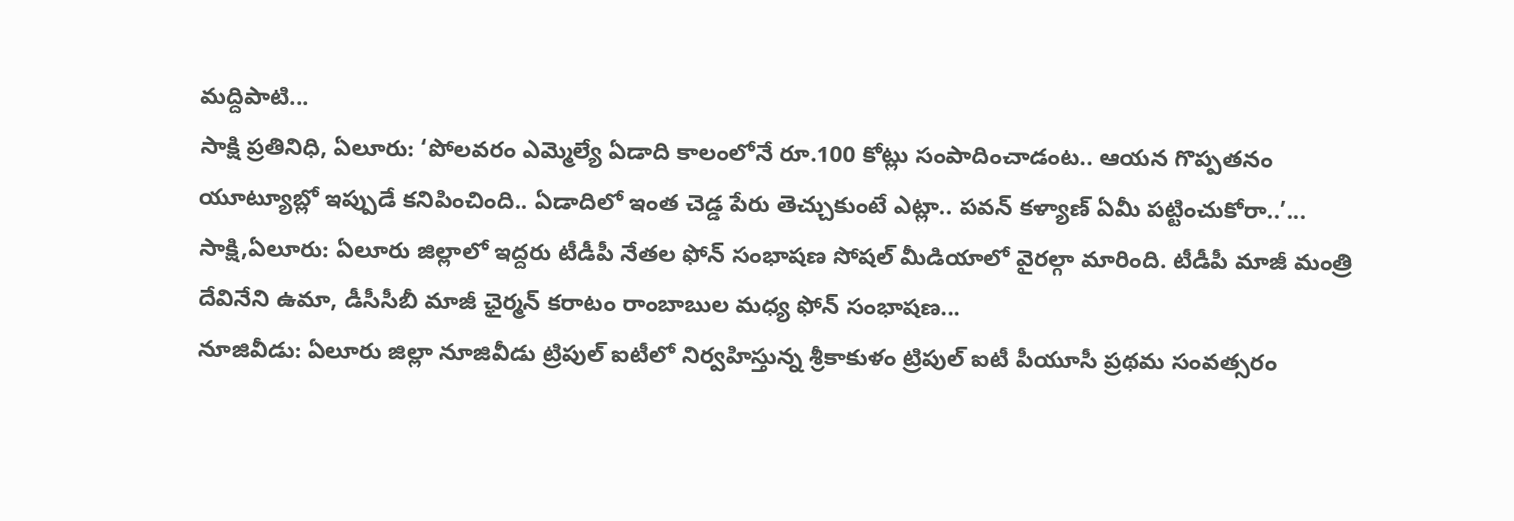మద్దిపాటి...
సాక్షి ప్రతినిధి, ఏలూరు: ‘పోలవరం ఎమ్మెల్యే ఏడాది కాలంలోనే రూ.100 కోట్లు సంపాదించాడంట.. ఆయన గొప్పతనం యూట్యూబ్లో ఇప్పుడే కనిపించింది.. ఏడాదిలో ఇంత చెడ్డ పేరు తెచ్చుకుంటే ఎట్లా.. పవన్ కళ్యాణ్ ఏమీ పట్టించుకోరా..’...
సాక్షి,ఏలూరు: ఏలూరు జిల్లాలో ఇద్దరు టీడీపీ నేతల ఫోన్ సంభాషణ సోషల్ మీడియాలో వైరల్గా మారింది. టీడీపీ మాజీ మంత్రి దేవినేని ఉమా, డీసీసీబీ మాజీ ఛైర్మన్ కరాటం రాంబాబుల మధ్య ఫోన్ సంభాషణ...
నూజివీడు: ఏలూరు జిల్లా నూజివీడు ట్రిపుల్ ఐటీలో నిర్వహిస్తున్న శ్రీకాకుళం ట్రిపుల్ ఐటీ పీయూసీ ప్రథమ సంవత్సరం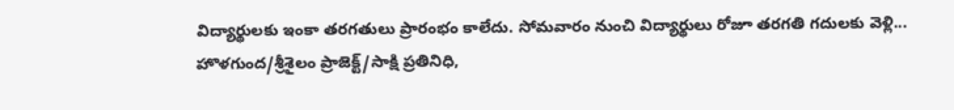విద్యార్థులకు ఇంకా తరగతులు ప్రారంభం కాలేదు. సోమవారం నుంచి విద్యార్థులు రోజూ తరగతి గదులకు వెళ్లి...
హొళగుంద/శ్రీశైలం ప్రాజెక్ట్/సాక్షి ప్రతినిధి,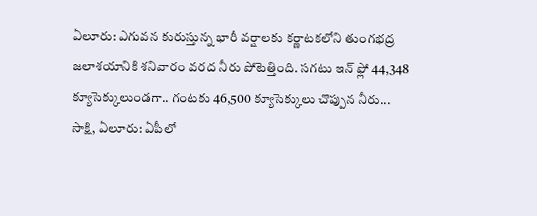ఏలూరు: ఎగువన కురుస్తున్న భారీ వర్షాలకు కర్ణాటకలోని తుంగభద్ర జలాశయానికి శనివారం వరద నీరు పోటెత్తింది. సగటు ఇన్ ఫ్లో 44,348 క్యూసెక్కులుండగా.. గంటకు 46,500 క్యూసెక్కులు చొప్పున నీరు...
సాక్షి, ఏలూరు: ఏపీలో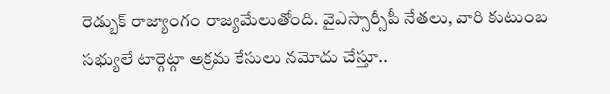రెడ్బుక్ రాజ్యాంగం రాజ్యమేలుతోంది. వైఎస్సార్సీపీ నేతలు, వారి కుటుంబ సభ్యులే టార్గెట్గా అక్రమ కేసులు నమోదు చేస్తూ..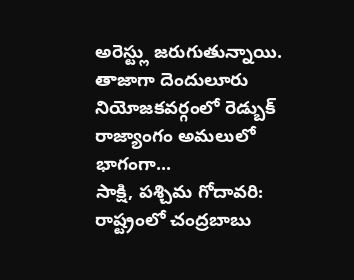అరెస్ట్లు జరుగుతున్నాయి. తాజాగా దెందులూరు నియోజకవర్గంలో రెడ్బుక్ రాజ్యాంగం అమలులో భాగంగా...
సాక్షి, పశ్చిమ గోదావరి: రాష్ట్రంలో చంద్రబాబు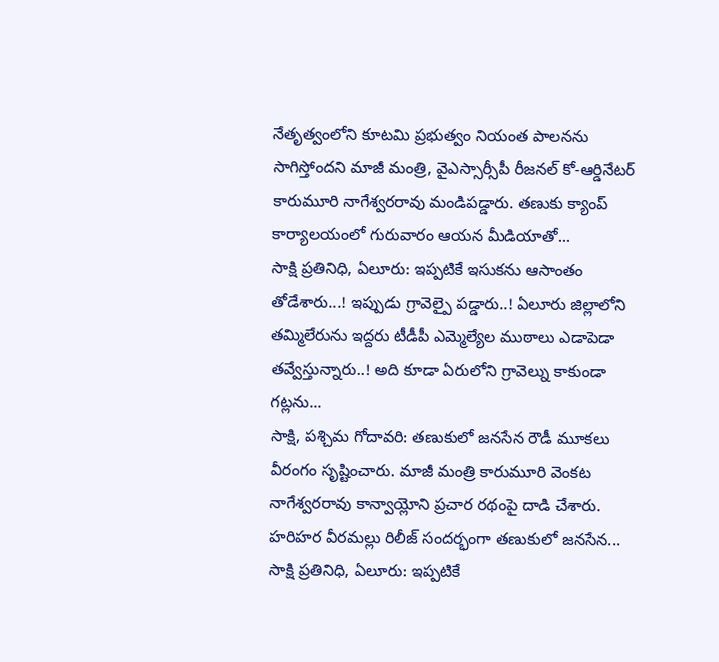నేతృత్వంలోని కూటమి ప్రభుత్వం నియంత పాలనను సాగిస్తోందని మాజీ మంత్రి, వైఎస్సార్సీపీ రీజనల్ కో-ఆర్డినేటర్ కారుమూరి నాగేశ్వరరావు మండిపడ్డారు. తణుకు క్యాంప్ కార్యాలయంలో గురువారం ఆయన మీడియాతో...
సాక్షి ప్రతినిధి, ఏలూరు: ఇప్పటికే ఇసుకను ఆసాంతం తోడేశారు...! ఇప్పుడు గ్రావెల్పై పడ్డారు..! ఏలూరు జిల్లాలోని తమ్మిలేరును ఇద్దరు టీడీపీ ఎమ్మెల్యేల ముఠాలు ఎడాపెడా తవ్వేస్తున్నారు..! అది కూడా ఏరులోని గ్రావెల్ను కాకుండా గట్లను...
సాక్షి, పశ్చిమ గోదావరి: తణుకులో జనసేన రౌడీ మూకలు వీరంగం సృష్టించారు. మాజీ మంత్రి కారుమూరి వెంకట నాగేశ్వరరావు కాన్వాయ్లోని ప్రచార రథంపై దాడి చేశారు. హరిహర వీరమల్లు రిలీజ్ సందర్భంగా తణుకులో జనసేన...
సాక్షి ప్రతినిధి, ఏలూరు: ఇప్పటికే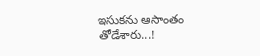ఇసుకను ఆసాంతం తోడేశారు...!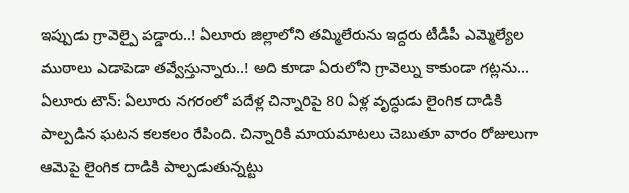ఇప్పుడు గ్రావెల్పై పడ్డారు..! ఏలూరు జిల్లాలోని తమ్మిలేరును ఇద్దరు టీడీపీ ఎమ్మెల్యేల ముఠాలు ఎడాపెడా తవ్వేస్తున్నారు..! అది కూడా ఏరులోని గ్రావెల్ను కాకుండా గట్లను...
ఏలూరు టౌన్: ఏలూరు నగరంలో పదేళ్ల చిన్నారిపై 80 ఏళ్ల వృద్ధుడు లైంగిక దాడికి పాల్పడిన ఘటన కలకలం రేపింది. చిన్నారికి మాయమాటలు చెబుతూ వారం రోజులుగా ఆమెపై లైంగిక దాడికి పాల్పడుతున్నట్టు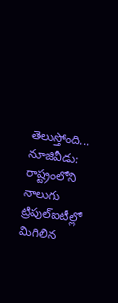తెలుస్తోంది...
నూజివీడు: రాష్ట్రంలోని నాలుగు ట్రిపుల్ఐటీల్లో మిగిలిన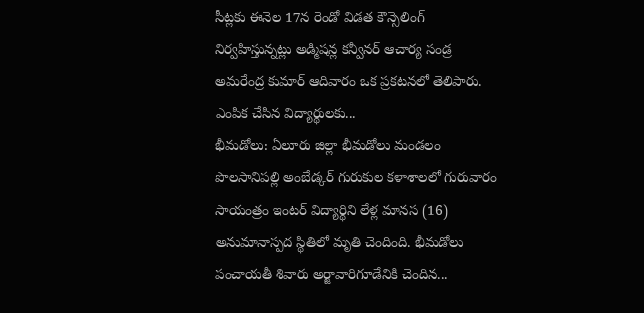సీట్లకు ఈనెల 17న రెండో విడత కౌన్సెలింగ్ నిర్వహిస్తున్నట్లు అడ్మిషన్ల కన్వీనర్ ఆచార్య సండ్ర అమరేంద్ర కుమార్ ఆదివారం ఒక ప్రకటనలో తెలిపారు. ఎంపిక చేసిన విద్యార్థులకు...
భీమడోలు: ఏలూరు జిల్లా భీమడోలు మండలం పొలసానిపల్లి అంబేడ్కర్ గురుకుల కళాశాలలో గురువారం సాయంత్రం ఇంటర్ విద్యార్థిని లేళ్ల మానస (16) అనుమానాస్పద స్థితిలో మృతి చెందింది. భీమడోలు పంచాయతీ శివారు అర్జావారిగూడేనికి చెందిన...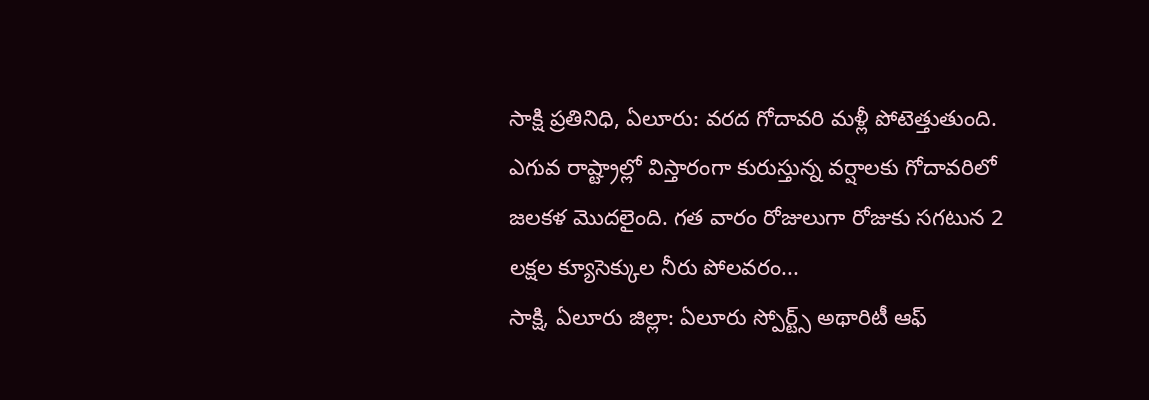సాక్షి ప్రతినిధి, ఏలూరు: వరద గోదావరి మళ్లీ పోటెత్తుతుంది. ఎగువ రాష్ట్రాల్లో విస్తారంగా కురుస్తున్న వర్షాలకు గోదావరిలో జలకళ మొదలైంది. గత వారం రోజులుగా రోజుకు సగటున 2 లక్షల క్యూసెక్కుల నీరు పోలవరం...
సాక్షి, ఏలూరు జిల్లా: ఏలూరు స్పోర్ట్స్ అథారిటీ ఆఫ్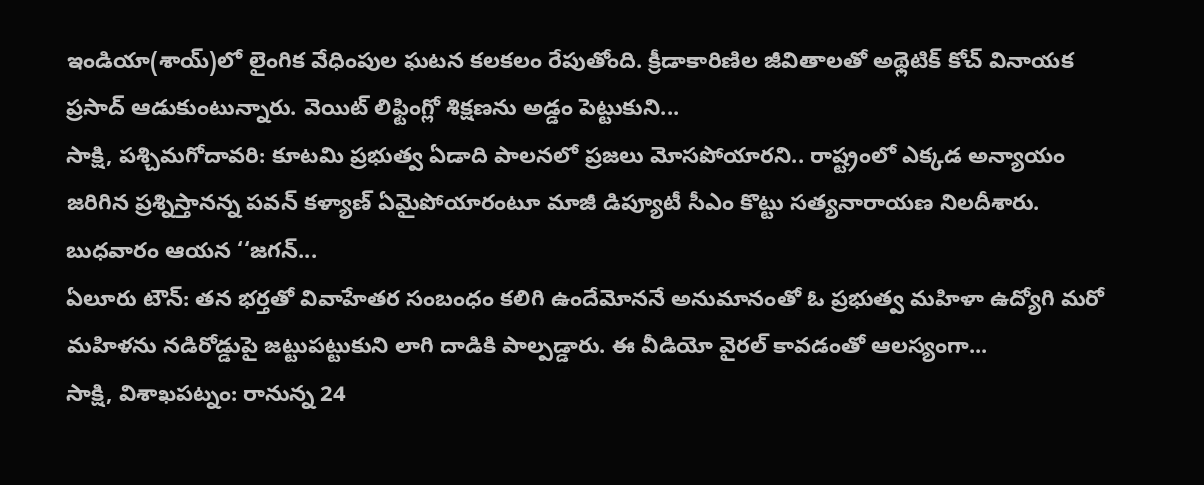ఇండియా(శాయ్)లో లైంగిక వేధింపుల ఘటన కలకలం రేపుతోంది. క్రీడాకారిణిల జీవితాలతో అథ్లెటిక్ కోచ్ వినాయక ప్రసాద్ ఆడుకుంటున్నారు. వెయిట్ లిఫ్టింగ్లో శిక్షణను అడ్డం పెట్టుకుని...
సాక్షి, పశ్చిమగోదావరి: కూటమి ప్రభుత్వ ఏడాది పాలనలో ప్రజలు మోసపోయారని.. రాష్ట్రంలో ఎక్కడ అన్యాయం జరిగిన ప్రశ్నిస్తానన్న పవన్ కళ్యాణ్ ఏమైపోయారంటూ మాజీ డిప్యూటీ సీఎం కొట్టు సత్యనారాయణ నిలదీశారు. బుధవారం ఆయన ‘‘జగన్...
ఏలూరు టౌన్: తన భర్తతో వివాహేతర సంబంధం కలిగి ఉందేమోననే అనుమానంతో ఓ ప్రభుత్వ మహిళా ఉద్యోగి మరో మహిళను నడిరోడ్డుపై జట్టుపట్టుకుని లాగి దాడికి పాల్పడ్డారు. ఈ వీడియో వైరల్ కావడంతో ఆలస్యంగా...
సాక్షి, విశాఖపట్నం: రానున్న 24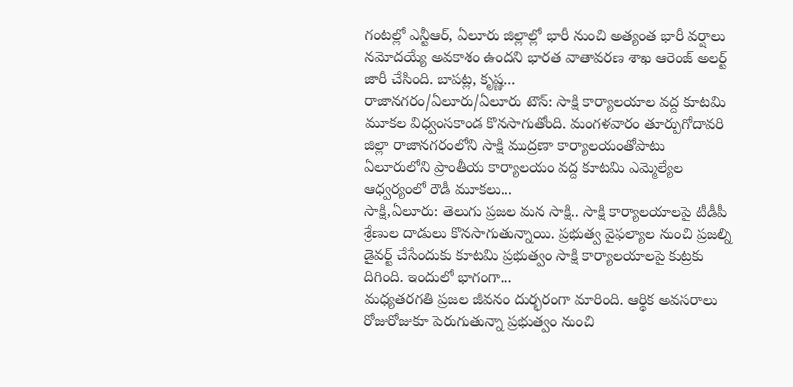గంటల్లో ఎన్టీఆర్, ఏలూరు జిల్లాల్లో భారీ నుంచి అత్యంత భారీ వర్షాలు నమోదయ్యే అవకాశం ఉందని భారత వాతావరణ శాఖ ఆరెంజ్ అలర్ట్ జారీ చేసింది. బాపట్ల, కృష్ణ...
రాజానగరం/ఏలూరు/ఏలూరు టౌన్: సాక్షి కార్యాలయాల వద్ద కూటమి మూకల విధ్వంసకాండ కొనసాగుతోంది. మంగళవారం తూర్పుగోదావరి జిల్లా రాజానగరంలోని సాక్షి ముద్రణా కార్యాలయంతోపాటు ఏలూరులోని ప్రాంతీయ కార్యాలయం వద్ద కూటమి ఎమ్మెల్యేల ఆధ్వర్యంలో రౌడీ మూకలు...
సాక్షి,ఏలూరు: తెలుగు ప్రజల మన సాక్షి.. సాక్షి కార్యాలయాలపై టీడీపీ శ్రేణుల దాడులు కొనసాగుతున్నాయి. ప్రభుత్వ వైఫల్యాల నుంచి ప్రజల్ని డైవర్ట్ చేసేందుకు కూటమి ప్రభుత్వం సాక్షి కార్యాలయాలపై కుట్రకు దిగింది. ఇందులో భాగంగా...
మధ్యతరగతి ప్రజల జీవనం దుర్భరంగా మారింది. ఆర్థిక అవసరాలు రోజురోజుకూ పెరుగుతున్నా ప్రభుత్వం నుంచి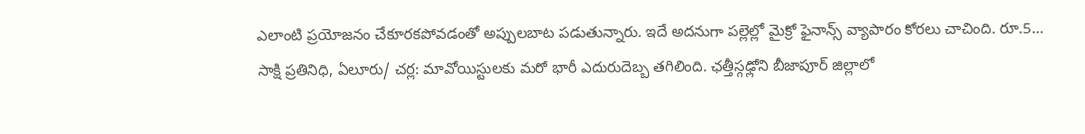ఎలాంటి ప్రయోజనం చేకూరకపోవడంతో అప్పులబాట పడుతున్నారు. ఇదే అదనుగా పల్లెల్లో మైక్రో ఫైనాన్స్ వ్యాపారం కోరలు చాచింది. రూ.5...
సాక్షి ప్రతినిధి, ఏలూరు/ చర్ల: మావోయిస్టులకు మరో భారీ ఎదురుదెబ్బ తగిలింది. ఛత్తీస్గఢ్లోని బీజాపూర్ జిల్లాలో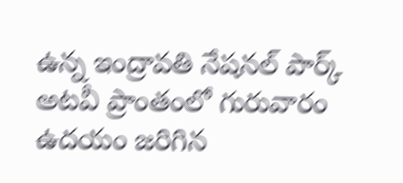ఉన్న ఇంద్రావతి నేషనల్ పార్క్ అటవీ ప్రాంతంలో గురువారం ఉదయం జరిగిన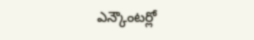ఎన్కౌంటర్లో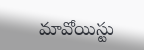మావోయిస్టు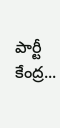పార్టీ కేంద్ర...